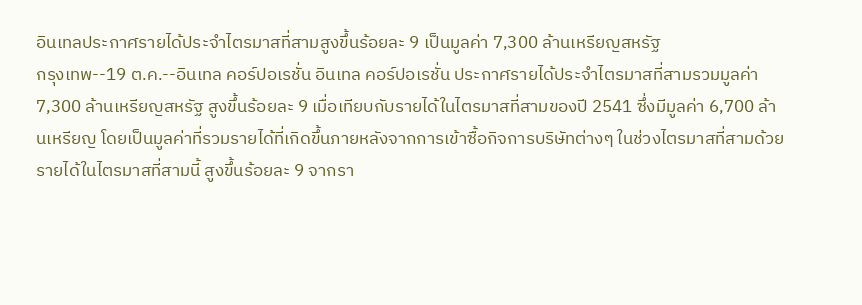อินเทลประกาศรายได้ประจำไตรมาสที่สามสูงขึ้นร้อยละ 9 เป็นมูลค่า 7,300 ล้านเหรียญสหรัฐ
กรุงเทพ--19 ต.ค.--อินเทล คอร์ปอเรชั่น อินเทล คอร์ปอเรชั่น ประกาศรายได้ประจำไตรมาสที่สามรวมมูลค่า 7,300 ล้านเหรียญสหรัฐ สูงขึ้นร้อยละ 9 เมื่อเทียบกับรายได้ในไตรมาสที่สามของปี 2541 ซึ่งมีมูลค่า 6,700 ล้านเหรียญ โดยเป็นมูลค่าที่รวมรายได้ที่เกิดขึ้นภายหลังจากการเข้าซื้อกิจการบริษัทต่างๆ ในช่วงไตรมาสที่สามด้วย รายได้ในไตรมาสที่สามนี้ สูงขึ้นร้อยละ 9 จากรา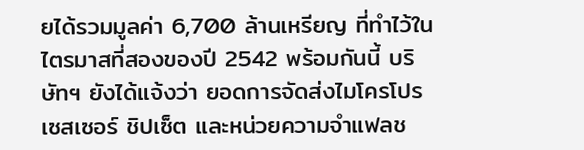ยได้รวมมูลค่า 6,700 ล้านเหรียญ ที่ทำไว้ในไตรมาสที่สองของปี 2542 พร้อมกันนี้ บริษัทฯ ยังได้แจ้งว่า ยอดการจัดส่งไมโครโปรเซสเซอร์ ชิปเซ็ต และหน่วยความจำแฟลช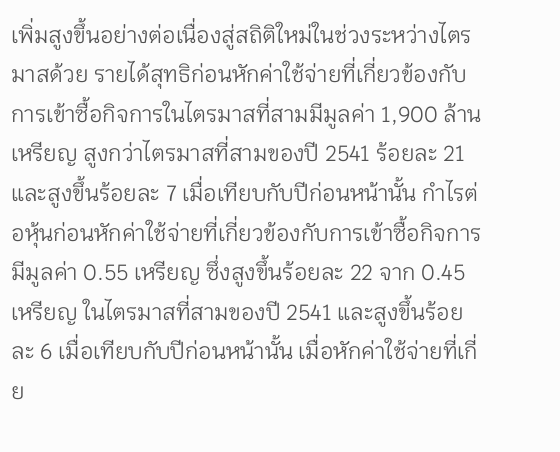เพิ่มสูงขึ้นอย่างต่อเนื่องสู่สถิติใหม่ในช่วงระหว่างไตรมาสด้วย รายได้สุทธิก่อนหักค่าใช้จ่ายที่เกี่ยวข้องกับการเข้าซื้อกิจการในไตรมาสที่สามมีมูลค่า 1,900 ล้านเหรียญ สูงกว่าไตรมาสที่สามของปี 2541 ร้อยละ 21 และสูงขึ้นร้อยละ 7 เมื่อเทียบกับปีก่อนหน้านั้น กำไรต่อหุ้นก่อนหักค่าใช้จ่ายที่เกี่ยวข้องกับการเข้าซื้อกิจการมีมูลค่า 0.55 เหรียญ ซึ่งสูงขึ้นร้อยละ 22 จาก 0.45 เหรียญ ในไตรมาสที่สามของปี 2541 และสูงขึ้นร้อยละ 6 เมื่อเทียบกับปีก่อนหน้านั้น เมื่อหักค่าใช้จ่ายที่เกี่ย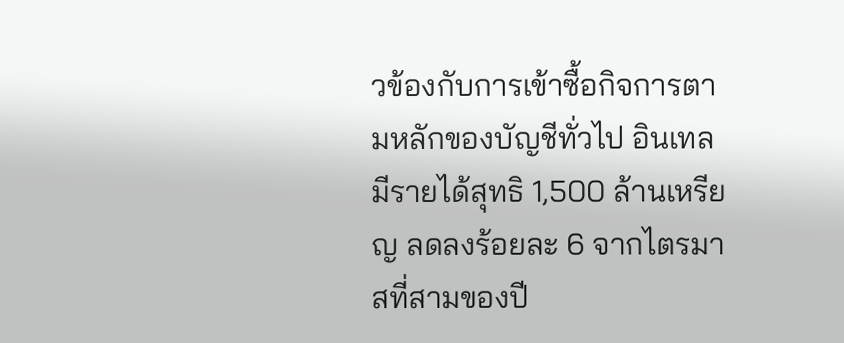วข้องกับการเข้าซื้อกิจการตามหลักของบัญชีทั่วไป อินเทลมีรายได้สุทธิ 1,500 ล้านเหรียญ ลดลงร้อยละ 6 จากไตรมาสที่สามของปี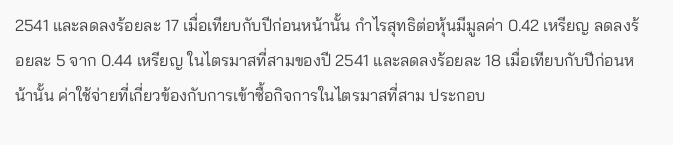2541 และลดลงร้อยละ 17 เมื่อเทียบกับปีก่อนหน้านั้น กำไรสุทธิต่อหุ้นมีมูลค่า 0.42 เหรียญ ลดลงร้อยละ 5 จาก 0.44 เหรียญ ในไตรมาสที่สามของปี 2541 และลดลงร้อยละ 18 เมื่อเทียบกับปีก่อนหน้านั้น ค่าใช้จ่ายที่เกี่ยวข้องกับการเข้าซื้อกิจการในไตรมาสที่สาม ประกอบ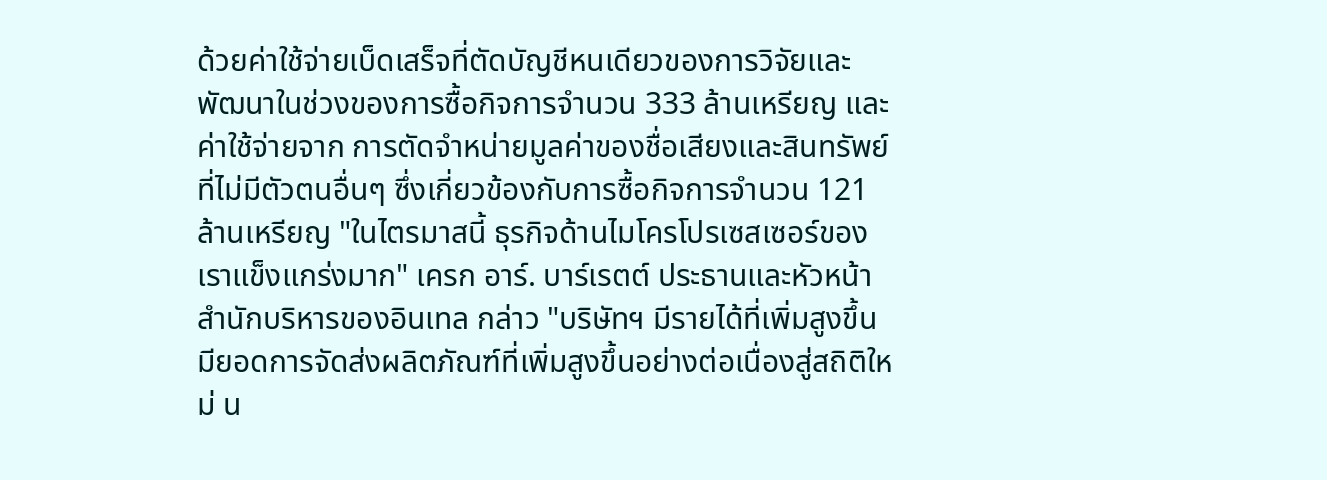ด้วยค่าใช้จ่ายเบ็ดเสร็จที่ตัดบัญชีหนเดียวของการวิจัยและพัฒนาในช่วงของการซื้อกิจการจำนวน 333 ล้านเหรียญ และค่าใช้จ่ายจาก การตัดจำหน่ายมูลค่าของชื่อเสียงและสินทรัพย์ที่ไม่มีตัวตนอื่นๆ ซึ่งเกี่ยวข้องกับการซื้อกิจการจำนวน 121 ล้านเหรียญ "ในไตรมาสนี้ ธุรกิจด้านไมโครโปรเซสเซอร์ของเราแข็งแกร่งมาก" เครก อาร์. บาร์เรตต์ ประธานและหัวหน้าสำนักบริหารของอินเทล กล่าว "บริษัทฯ มีรายได้ที่เพิ่มสูงขึ้น มียอดการจัดส่งผลิตภัณฑ์ที่เพิ่มสูงขึ้นอย่างต่อเนื่องสู่สถิติใหม่ น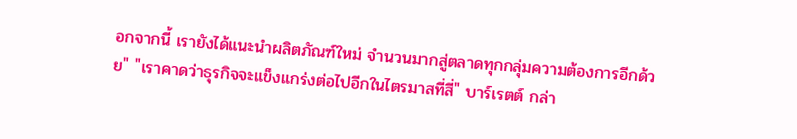อกจากนี้ เรายังได้แนะนำผลิตภัณฑ์ใหม่ จำนวนมากสู่ตลาดทุกกลุ่มความต้องการอีกด้วย" "เราคาดว่าธุรกิจจะแข็งแกร่งต่อไปอีกในไตรมาสที่สี่" บาร์เรตต์ กล่า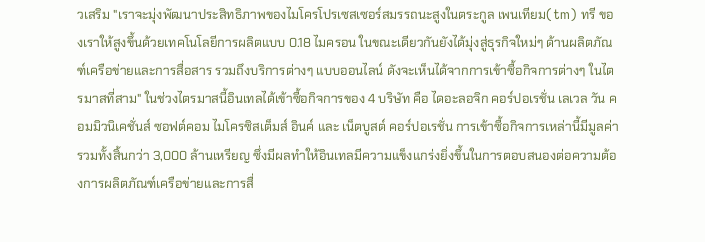วเสริม "เราจะมุ่งพัฒนาประสิทธิภาพของไมโครโปรเซสเซอร์สมรรถนะสูงในตระกูล เพนเทียม(tm) ทรี ของเราให้สูงขึ้นด้วยเทคโนโลยีการผลิตแบบ 0.18 ไมครอน ในขณะเดียวกันยังได้มุ่งสู่ธุรกิจใหม่ๆ ด้านผลิตภัณฑ์เครือข่ายและการสื่อสาร รวมถึงบริการต่างๆ แบบออนไลน์ ดังจะเห็นได้จากการเข้าซื้อกิจการต่างๆ ในไตรมาสที่สาม" ในช่วงไตรมาสนี้อินเทลได้เข้าซื้อกิจการของ 4 บริษัท คือ ไดอะลอจิก คอร์ปอเรชั่น เลเวล วัน คอมมิวนิเคชั่นส์ ซอฟต์คอม ไมโครซิสเต็มส์ อินค์ และ เน็ตบูสต์ คอร์ปอเรชั่น การเข้าซื้อกิจการเหล่านี้มีมูลค่ารวมทั้งสิ้นกว่า 3,000 ล้านเหรียญ ซึ่งมีผลทำให้อินเทลมีความแข็งแกร่งยิ่งขึ้นในการตอบสนองต่อความต้องการผลิตภัณฑ์เครือข่ายและการสื่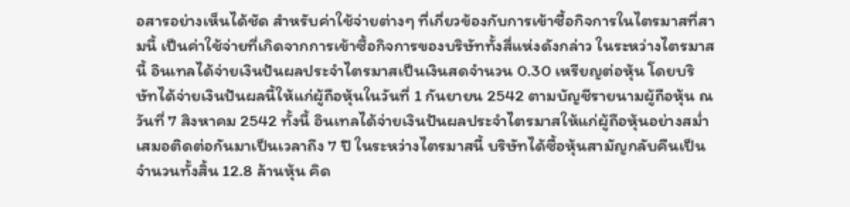อสารอย่างเห็นได้ชัด สำหรับค่าใช้จ่ายต่างๆ ที่เกี่ยวข้องกับการเข้าซื้อกิจการในไตรมาสที่สามนี้ เป็นค่าใช้จ่ายที่เกิดจากการเข้าซื้อกิจการของบริษัททั้งสี่แห่งดังกล่าว ในระหว่างไตรมาสนี้ อินเทลได้จ่ายเงินปันผลประจำไตรมาสเป็นเงินสดจำนวน 0.30 เหรียญต่อหุ้น โดยบริษัทได้จ่ายเงินปันผลนี้ให้แก่ผู้ถือหุ้นในวันที่ 1 กันยายน 2542 ตามบัญชีรายนามผู้ถือหุ้น ณ วันที่ 7 สิงหาคม 2542 ทั้งนี้ อินเทลได้จ่ายเงินปันผลประจำไตรมาสให้แก่ผู้ถือหุ้นอย่างสม่ำเสมอติดต่อกันมาเป็นเวลาถึง 7 ปี ในระหว่างไตรมาสนี้ บริษัทได้ซื้อหุ้นสามัญกลับคืนเป็นจำนวนทั้งสิ้น 12.8 ล้านหุ้น คิด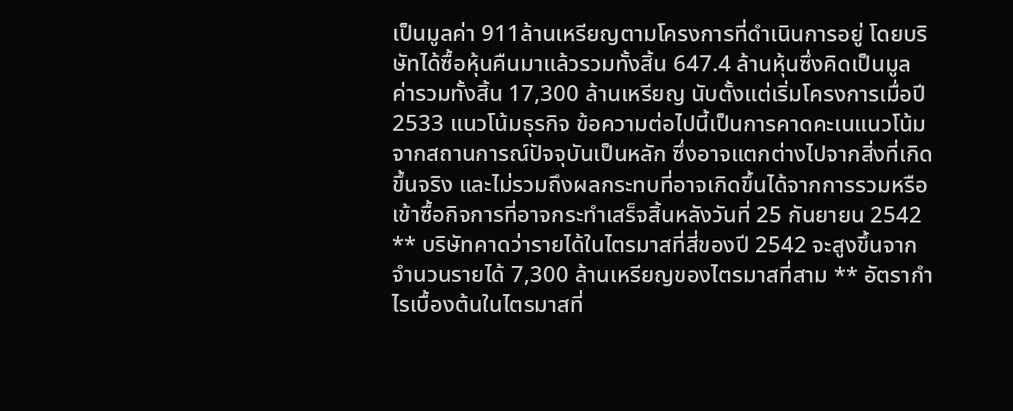เป็นมูลค่า 911ล้านเหรียญตามโครงการที่ดำเนินการอยู่ โดยบริษัทได้ซื้อหุ้นคืนมาแล้วรวมทั้งสิ้น 647.4 ล้านหุ้นซึ่งคิดเป็นมูลค่ารวมทั้งสิ้น 17,300 ล้านเหรียญ นับตั้งแต่เริ่มโครงการเมื่อปี 2533 แนวโน้มธุรกิจ ข้อความต่อไปนี้เป็นการคาดคะเนแนวโน้มจากสถานการณ์ปัจจุบันเป็นหลัก ซึ่งอาจแตกต่างไปจากสิ่งที่เกิดขึ้นจริง และไม่รวมถึงผลกระทบที่อาจเกิดขึ้นได้จากการรวมหรือเข้าซื้อกิจการที่อาจกระทำเสร็จสิ้นหลังวันที่ 25 กันยายน 2542 ** บริษัทคาดว่ารายได้ในไตรมาสที่สี่ของปี 2542 จะสูงขึ้นจากจำนวนรายได้ 7,300 ล้านเหรียญของไตรมาสที่สาม ** อัตรากำไรเบื้องต้นในไตรมาสที่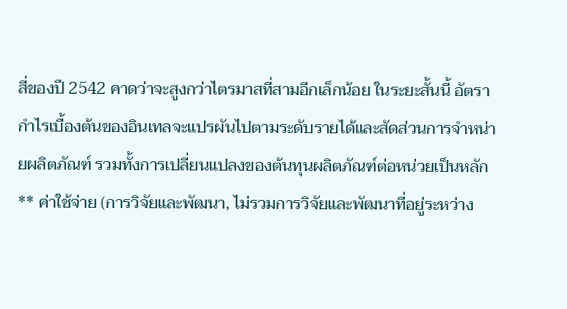สี่ของปี 2542 คาดว่าจะสูงกว่าไตรมาสที่สามอีกเล็กน้อย ในระยะสั้นนี้ อัตรากำไรเบื้องต้นของอินเทลจะแปรผันไปตามระดับรายได้และสัดส่วนการจำหน่ายผลิตภัณฑ์ รวมทั้งการเปลี่ยนแปลงของต้นทุนผลิตภัณฑ์ต่อหน่วยเป็นหลัก ** ค่าใช้จ่าย (การวิจัยและพัฒนา, ไม่รวมการวิจัยและพัฒนาที่อยู่ระหว่าง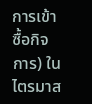การเข้าซื้อกิจการ) ในไตรมาส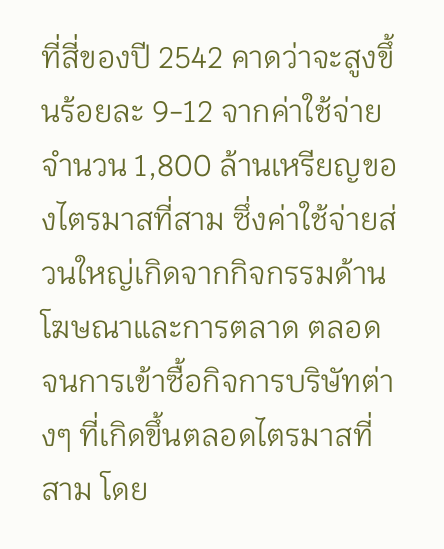ที่สี่ของปี 2542 คาดว่าจะสูงขึ้นร้อยละ 9-12 จากค่าใช้จ่ายจำนวน 1,800 ล้านเหรียญของไตรมาสที่สาม ซึ่งค่าใช้จ่ายส่วนใหญ่เกิดจากกิจกรรมด้านโฆษณาและการตลาด ตลอดจนการเข้าซื้อกิจการบริษัทต่างๆ ที่เกิดขึ้นตลอดไตรมาสที่สาม โดย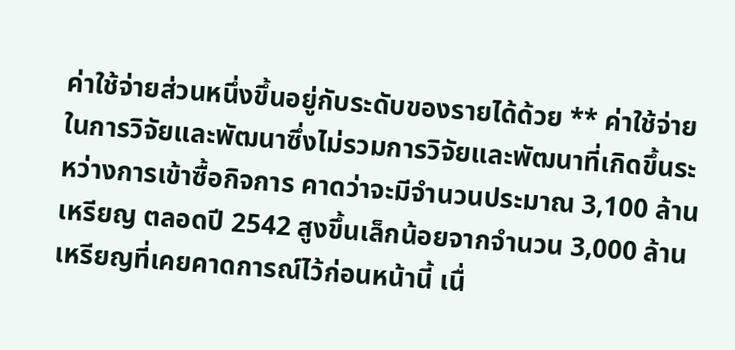ค่าใช้จ่ายส่วนหนึ่งขึ้นอยู่กับระดับของรายได้ด้วย ** ค่าใช้จ่ายในการวิจัยและพัฒนาซึ่งไม่รวมการวิจัยและพัฒนาที่เกิดขึ้นระหว่างการเข้าซื้อกิจการ คาดว่าจะมีจำนวนประมาณ 3,100 ล้านเหรียญ ตลอดปี 2542 สูงขึ้นเล็กน้อยจากจำนวน 3,000 ล้านเหรียญที่เคยคาดการณ์ไว้ก่อนหน้านี้ เนื่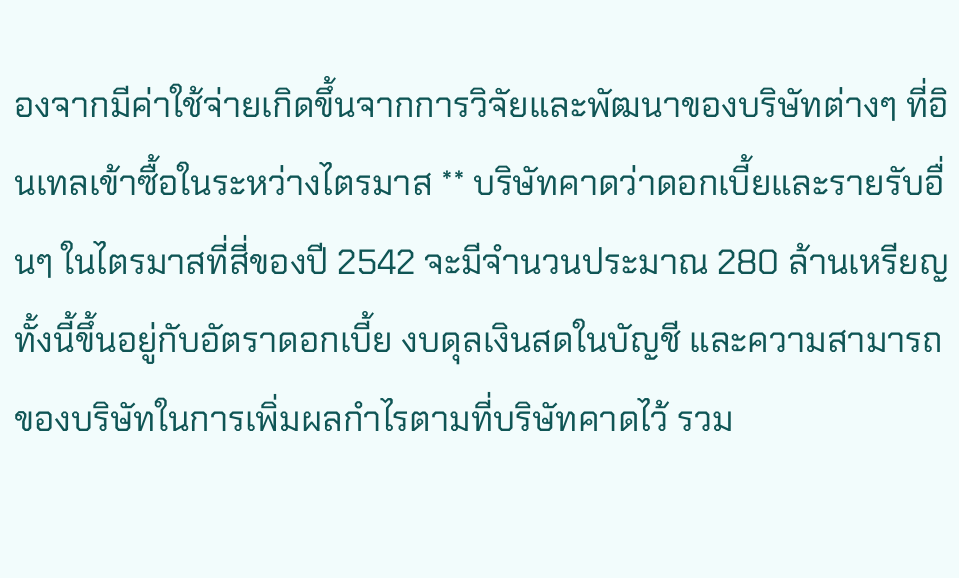องจากมีค่าใช้จ่ายเกิดขึ้นจากการวิจัยและพัฒนาของบริษัทต่างๆ ที่อินเทลเข้าซื้อในระหว่างไตรมาส ** บริษัทคาดว่าดอกเบี้ยและรายรับอื่นๆ ในไตรมาสที่สี่ของปี 2542 จะมีจำนวนประมาณ 280 ล้านเหรียญ ทั้งนี้ขึ้นอยู่กับอัตราดอกเบี้ย งบดุลเงินสดในบัญชี และความสามารถของบริษัทในการเพิ่มผลกำไรตามที่บริษัทคาดไว้ รวม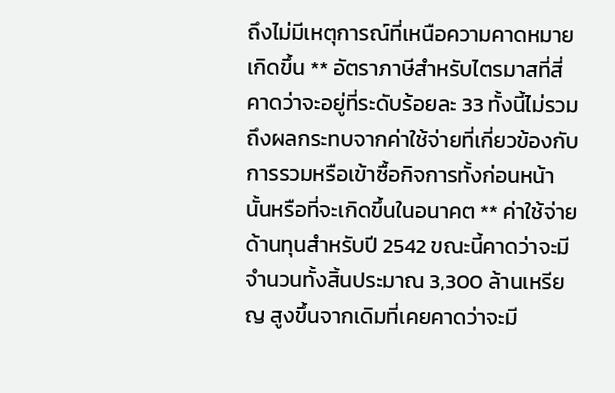ถึงไม่มีเหตุการณ์ที่เหนือความคาดหมายเกิดขึ้น ** อัตราภาษีสำหรับไตรมาสที่สี่ คาดว่าจะอยู่ที่ระดับร้อยละ 33 ทั้งนี้ไม่รวมถึงผลกระทบจากค่าใช้จ่ายที่เกี่ยวข้องกับการรวมหรือเข้าซื้อกิจการทั้งก่อนหน้านั้นหรือที่จะเกิดขึ้นในอนาคต ** ค่าใช้จ่ายด้านทุนสำหรับปี 2542 ขณะนี้คาดว่าจะมีจำนวนทั้งสิ้นประมาณ 3,300 ล้านเหรียญ สูงขึ้นจากเดิมที่เคยคาดว่าจะมี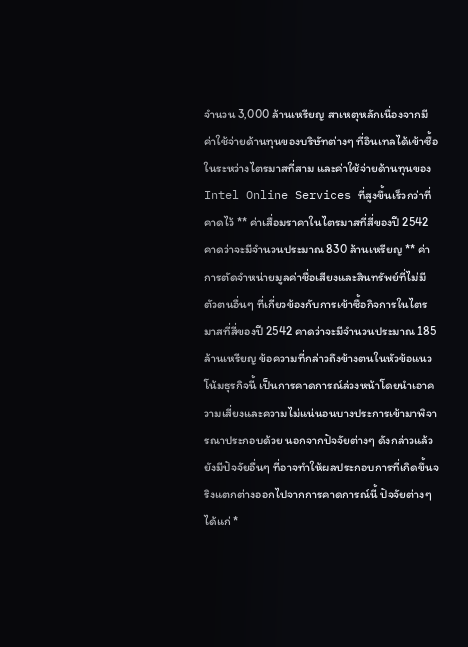จำนวน 3,000 ล้านเหรียญ สาเหตุหลักเนื่องจากมีค่าใช้จ่ายด้านทุนของบริษัทต่างๆ ที่อินเทลได้เข้าซื้อในระหว่างไตรมาสที่สาม และค่าใช้จ่ายด้านทุนของ Intel Online Services ที่สูงขึ้นเร็วกว่าที่คาดไว้ ** ค่าเสื่อมราคาในไตรมาสที่สี่ของปี 2542 คาดว่าจะมีจำนวนประมาณ 830 ล้านเหรียญ ** ค่าการตัดจำหน่ายมูลค่าชื่อเสียงและสินทรัพย์ที่ไม่มีตัวตนอื่นๆ ที่เกี่ยวข้องกับการเข้าซื้อกิจการในไตรมาสที่สี่ของปี 2542 คาดว่าจะมีจำนวนประมาณ 185 ล้านเหรียญ ข้อความที่กล่าวถึงข้างตนในหัวข้อแนวโน้มธุรกิจนี้ เป็นการคาดการณ์ล่วงหน้าโดยนำเอาความเสี่ยงและความไม่แน่นอนบางประการเข้ามาพิจารณาประกอบด้วย นอกจากปัจจัยต่างๆ ดังกล่าวแล้ว ยังมีปัจจัยอื่นๆ ที่อาจทำให้ผลประกอบการที่เกิดขึ้นจริงแตกต่างออกไปจากการคาดการณ์นี้ ปัจจัยต่างๆ ได้แก่ *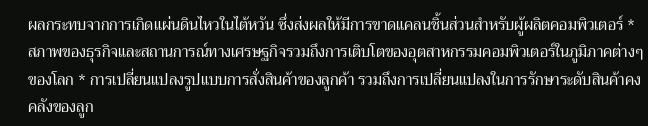ผลกระทบจากการเกิดแผ่นดินไหวในไต้หวัน ซึ่งส่งผลให้มีการขาดแคลนชิ้นส่วนสำหรับผู้ผลิตคอมพิวเตอร์ * สภาพของธุรกิจและสถานการณ์ทางเศรษฐกิจรวมถึงการเติบโตของอุตสาหกรรมคอมพิวเตอร์ในภูมิภาคต่างๆ ของโลก * การเปลี่ยนแปลงรูปแบบการสั่งสินค้าของลูกค้า รวมถึงการเปลี่ยนแปลงในการรักษาระดับสินค้าคงคลังของลูก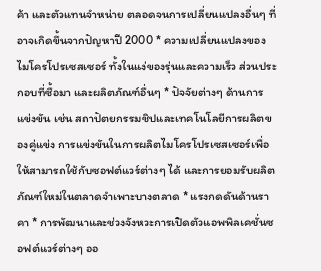ค้า และตัวแทนจำหน่าย ตลอดจนการเปลี่ยนแปลงอื่นๆ ที่อาจเกิดขึ้นจากปัญหาปี 2000 * ความเปลี่ยนแปลงของไมโครโปรเซสเซอร์ ทั้งในแง่ของรุ่นและความเร็ว ส่วนประกอบที่ซื้อมา และผลิตภัณฑ์อื่นๆ * ปัจจัยต่างๆ ด้านการแข่งขัน เช่น สถาปัตยกรรมชิปและเทคโนโลยีการผลิตของคู่แข่ง การแข่งขันในการผลิตไมโครโปรเซสเซอร์เพื่อให้สามารถใช้กับซอฟต์แวร์ต่างๆ ได้ และการยอมรับผลิตภัณฑ์ใหม่ในตลาดจำเพาะบางตลาด * แรงกดดันด้านราคา * การพัฒนาและช่วงจังหวะการเปิดตัวแอพพิลเคชั่นซอฟต์แวร์ต่างๆ ออ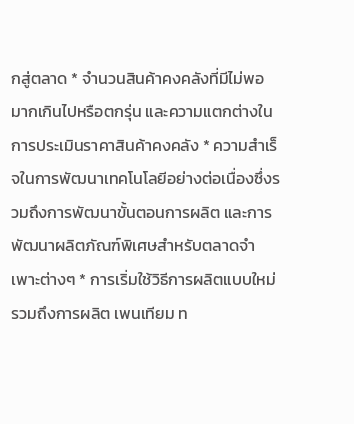กสู่ตลาด * จำนวนสินค้าคงคลังที่มีไม่พอ มากเกินไปหรือตกรุ่น และความแตกต่างในการประเมินราคาสินค้าคงคลัง * ความสำเร็จในการพัฒนาเทคโนโลยีอย่างต่อเนื่องซึ่งรวมถึงการพัฒนาขั้นตอนการผลิต และการพัฒนาผลิตภัณฑ์พิเศษสำหรับตลาดจำเพาะต่างๆ * การเริ่มใช้วิธีการผลิตแบบใหม่ รวมถึงการผลิต เพนเทียม ท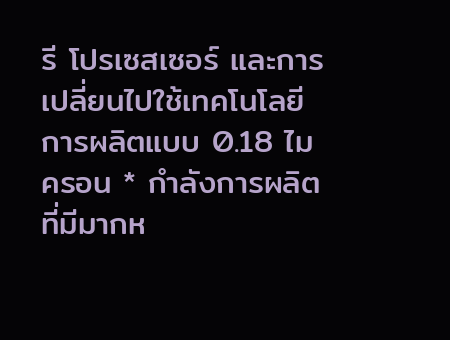รี โปรเซสเซอร์ และการเปลี่ยนไปใช้เทคโนโลยีการผลิตแบบ 0.18 ไมครอน * กำลังการผลิตที่มีมากห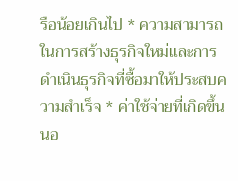รือน้อยเกินไป * ความสามารถในการสร้างธุรกิจใหม่และการดำเนินธุรกิจที่ซื้อมาให้ประสบความสำเร็จ * ค่าใช้จ่ายที่เกิดขึ้นนอ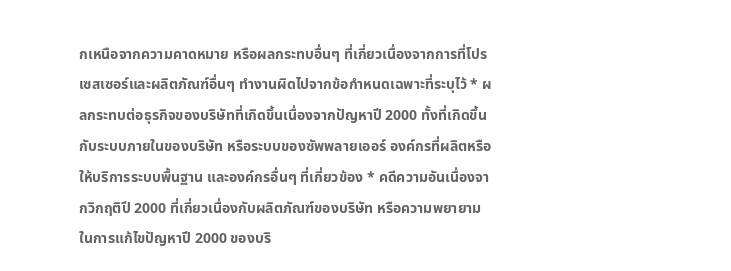กเหนือจากความคาดหมาย หรือผลกระทบอื่นๆ ที่เกี่ยวเนื่องจากการที่โปรเซสเซอร์และผลิตภัณฑ์อื่นๆ ทำงานผิดไปจากข้อกำหนดเฉพาะที่ระบุไว้ * ผลกระทบต่อธุรกิจของบริษัทที่เกิดขึ้นเนื่องจากปัญหาปี 2000 ทั้งที่เกิดขึ้นกับระบบภายในของบริษัท หรือระบบของซัพพลายเออร์ องค์กรที่ผลิตหรือให้บริการระบบพื้นฐาน และองค์กรอื่นๆ ที่เกี่ยวข้อง * คดีความอันเนื่องจากวิกฤติปี 2000 ที่เกี่ยวเนื่องกับผลิตภัณฑ์ของบริษัท หรือความพยายามในการแก้ไขปัญหาปี 2000 ของบริ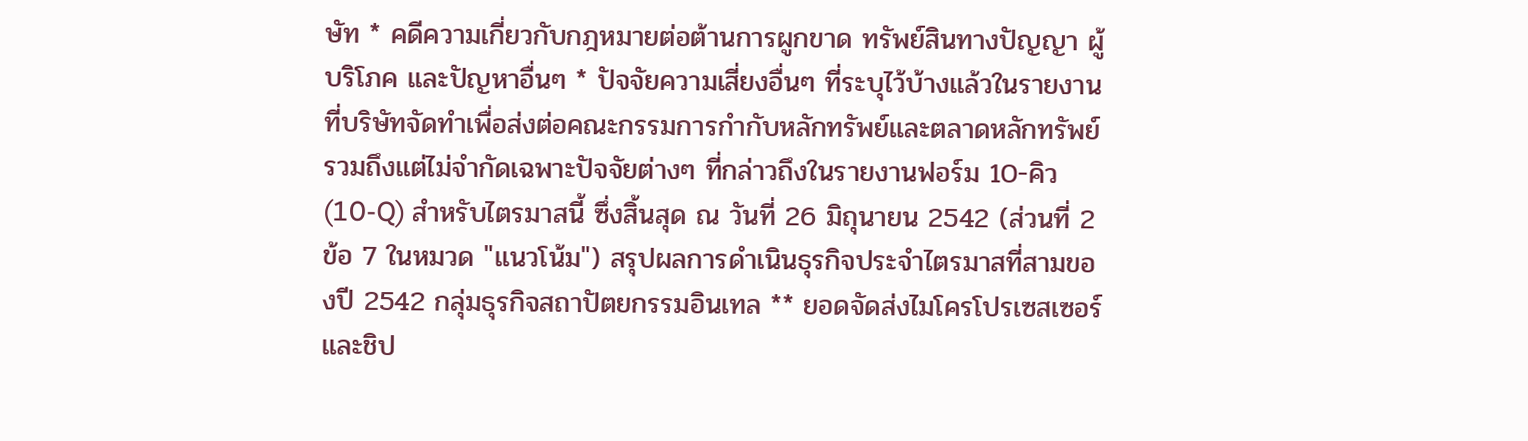ษัท * คดีความเกี่ยวกับกฎหมายต่อต้านการผูกขาด ทรัพย์สินทางปัญญา ผู้บริโภค และปัญหาอื่นๆ * ปัจจัยความเสี่ยงอื่นๆ ที่ระบุไว้บ้างแล้วในรายงานที่บริษัทจัดทำเพื่อส่งต่อคณะกรรมการกำกับหลักทรัพย์และตลาดหลักทรัพย์ รวมถึงแต่ไม่จำกัดเฉพาะปัจจัยต่างๆ ที่กล่าวถึงในรายงานฟอร์ม 10-คิว (10-Q) สำหรับไตรมาสนี้ ซึ่งสิ้นสุด ณ วันที่ 26 มิถุนายน 2542 (ส่วนที่ 2 ข้อ 7 ในหมวด "แนวโน้ม") สรุปผลการดำเนินธุรกิจประจำไตรมาสที่สามของปี 2542 กลุ่มธุรกิจสถาปัตยกรรมอินเทล ** ยอดจัดส่งไมโครโปรเซสเซอร์และชิป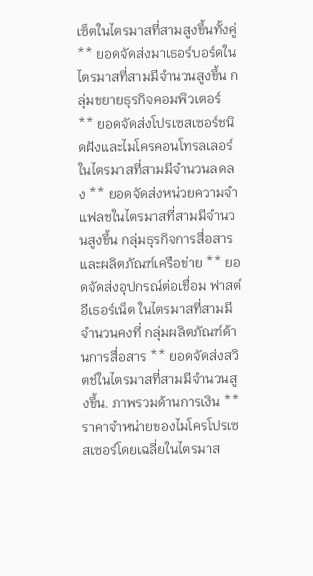เซ็ตในไตรมาสที่สามสูงขึ้นทั้งคู่ ** ยอดจัดส่งมาเธอร์บอร์ดในไตรมาสที่สามมีจำนวนสูงขึ้น กลุ่มขยายธุรกิจคอมพิวเตอร์ ** ยอดจัดส่งโปรเซสเซอร์ชนิดฝังและไมโครคอนโทรลเลอร์ในไตรมาสที่สามมีจำนวนลดลง ** ยอดจัดส่งหน่วยความจำแฟลชในไตรมาสที่สามมีจำนวนสูงขึ้น กลุ่มธุรกิจการสื่อสารและผลิตภัณฑ์เครือข่าย ** ยอดจัดส่งอุปกรณ์ต่อเชื่อม ฟาสต์ อีเธอร์เน็ต ในไตรมาสที่สามมีจำนวนคงที่ กลุ่มผลิตภัณฑ์ด้านการสื่อสาร ** ยอดจัดส่งสวิตช์ในไตรมาสที่สามมีจำนวนสูงขึ้น. ภาพรวมด้านการเงิน ** ราคาจำหน่ายของไมโครโปรเซสเซอร์โดยเฉลี่ยในไตรมาส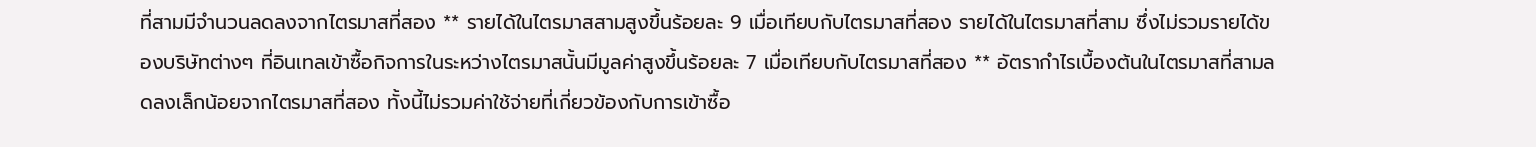ที่สามมีจำนวนลดลงจากไตรมาสที่สอง ** รายได้ในไตรมาสสามสูงขึ้นร้อยละ 9 เมื่อเทียบกับไตรมาสที่สอง รายได้ในไตรมาสที่สาม ซึ่งไม่รวมรายได้ของบริษัทต่างๆ ที่อินเทลเข้าซื้อกิจการในระหว่างไตรมาสนั้นมีมูลค่าสูงขึ้นร้อยละ 7 เมื่อเทียบกับไตรมาสที่สอง ** อัตรากำไรเบื้องต้นในไตรมาสที่สามลดลงเล็กน้อยจากไตรมาสที่สอง ทั้งนี้ไม่รวมค่าใช้จ่ายที่เกี่ยวข้องกับการเข้าซื้อ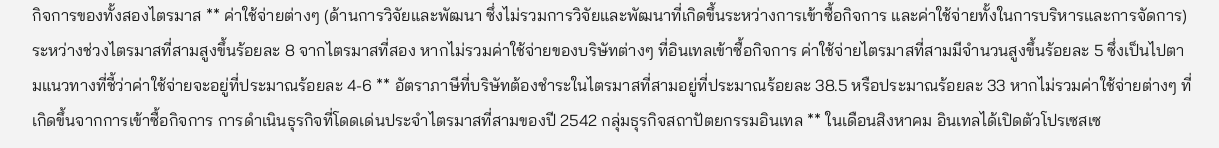กิจการของทั้งสองไตรมาส ** ค่าใช้จ่ายต่างๆ (ด้านการวิจัยและพัฒนา ซึ่งไม่รวมการวิจัยและพัฒนาที่เกิดขึ้นระหว่างการเข้าซื้อกิจการ และค่าใช้จ่ายทั้งในการบริหารและการจัดการ) ระหว่างช่วงไตรมาสที่สามสูงขึ้นร้อยละ 8 จากไตรมาสที่สอง หากไม่รวมค่าใช้จ่ายของบริษัทต่างๆ ที่อินเทลเข้าซื้อกิจการ ค่าใช้จ่ายไตรมาสที่สามมีจำนวนสูงขึ้นร้อยละ 5 ซึ่งเป็นไปตามแนวทางที่ชี้ว่าค่าใช้จ่ายจะอยู่ที่ประมาณร้อยละ 4-6 ** อัตราภาษีที่บริษัทต้องชำระในไตรมาสที่สามอยู่ที่ประมาณร้อยละ 38.5 หรือประมาณร้อยละ 33 หากไม่รวมค่าใช้จ่ายต่างๆ ที่เกิดขึ้นจากการเข้าซื้อกิจการ การดำเนินธุรกิจที่โดดเด่นประจำไตรมาสที่สามของปี 2542 กลุ่มธุรกิจสถาปัตยกรรมอินเทล ** ในเดือนสิงหาคม อินเทลได้เปิดตัวโปรเซสเซ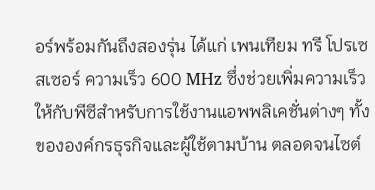อร์พร้อมกันถึงสองรุ่น ได้แก่ เพนเทียม ทรี โปรเซสเซอร์ ความเร็ว 600 MHz ซึ่งช่วยเพิ่มความเร็วให้กับพีซีสำหรับการใช้งานแอพพลิเคชั่นต่างๆ ทั้งขององค์กรธุรกิจและผู้ใช้ตามบ้าน ตลอดจนไซต์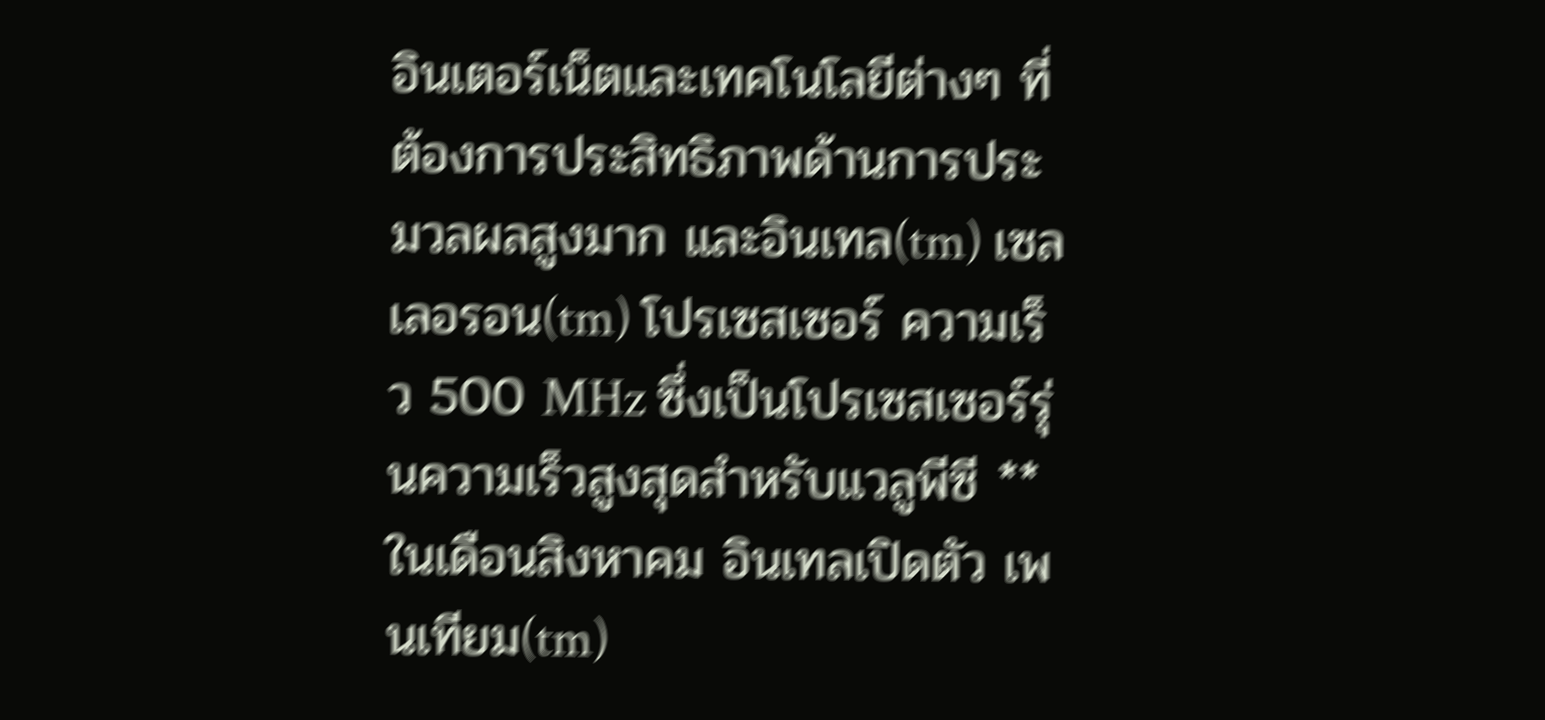อินเตอร์เน็ตและเทคโนโลยีต่างๆ ที่ต้องการประสิทธิภาพด้านการประมวลผลสูงมาก และอินเทล(tm) เซลเลอรอน(tm) โปรเซสเซอร์ ความเร็ว 500 MHz ซึ่งเป็นโปรเซสเซอร์รุ่นความเร็วสูงสุดสำหรับแวลูพีซี ** ในเดือนสิงหาคม อินเทลเปิดตัว เพนเทียม(tm)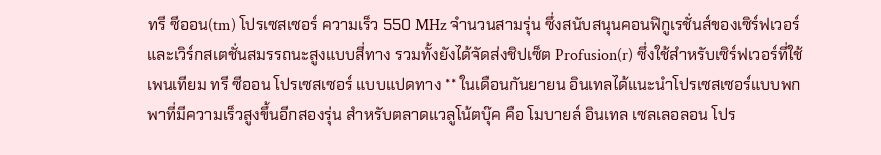ทรี ซีออน(tm) โปรเซสเซอร์ ความเร็ว 550 MHz จำนวนสามรุ่น ซึ่งสนับสนุนคอนฟิกูเรชั่นส์ของเซิร์ฟเวอร์และเวิร์กสเตชั่นสมรรถนะสูงแบบสี่ทาง รวมทั้งยังได้จัดส่งชิปเซ็ต Profusion(r) ซึ่งใช้สำหรับเซิร์ฟเวอร์ที่ใช้เพนเทียม ทรี ซีออน โปรเซสเซอร์ แบบแปดทาง ** ในเดือนกันยายน อินเทลได้แนะนำโปรเซสเซอร์แบบพกพาที่มีความเร็วสูงขึ้นอีกสองรุ่น สำหรับตลาดแวลูโน้ตบุ๊ค คือ โมบายล์ อินเทล เซลเลอลอน โปร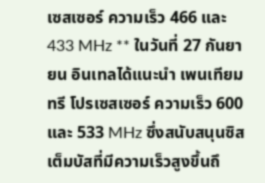เซสเซอร์ ความเร็ว 466 และ 433 MHz ** ในวันที่ 27 กันยายน อินเทลได้แนะนำ เพนเทียม ทรี โปรเซสเซอร์ ความเร็ว 600 และ 533 MHz ซึ่งสนับสนุนซิสเต็มบัสที่มีความเร็วสูงขึ้นถึ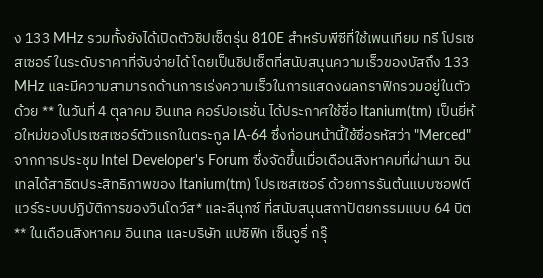ง 133 MHz รวมทั้งยังได้เปิดตัวชิปเซ็ตรุ่น 810E สำหรับพีซีที่ใช้เพนเทียม ทรี โปรเซสเซอร์ ในระดับราคาที่จับจ่ายได้ โดยเป็นชิปเซ็ตที่สนับสนุนความเร็วของบัสถึง 133 MHz และมีความสามารถด้านการเร่งความเร็วในการแสดงผลกราฟิกรวมอยู่ในตัวด้วย ** ในวันที่ 4 ตุลาคม อินเทล คอร์ปอเรชั่น ได้ประกาศใช้ชื่อ Itanium(tm) เป็นยี่ห้อใหม่ของโปรเซสเซอร์ตัวแรกในตระกูล IA-64 ซึ่งก่อนหน้านี้ใช้ชื่อรหัสว่า "Merced" จากการประชุม Intel Developer's Forum ซึ่งจัดขึ้นเมื่อเดือนสิงหาคมที่ผ่านมา อินเทลได้สาธิตประสิทธิภาพของ Itanium(tm) โปรเซสเซอร์ ด้วยการรันต้นแบบซอฟต์แวร์ระบบปฏิบัติการของวินโดว์ส* และลีนุกซ์ ที่สนับสนุนสถาปัตยกรรมแบบ 64 บิต ** ในเดือนสิงหาคม อินเทล และบริษัท แปซิฟิก เซ็นจูรี่ กรุ๊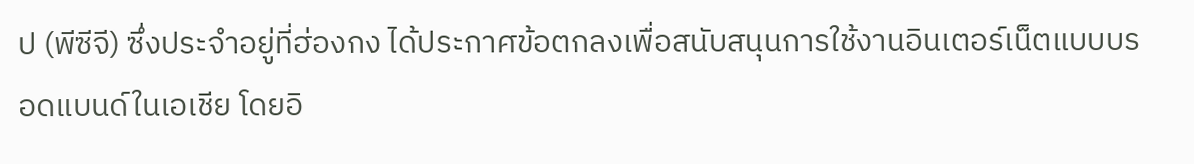ป (พีซีจี) ซึ่งประจำอยู่ที่ฮ่องกง ได้ประกาศข้อตกลงเพื่อสนับสนุนการใช้งานอินเตอร์เน็ตแบบบรอดแบนด์ในเอเชีย โดยอิ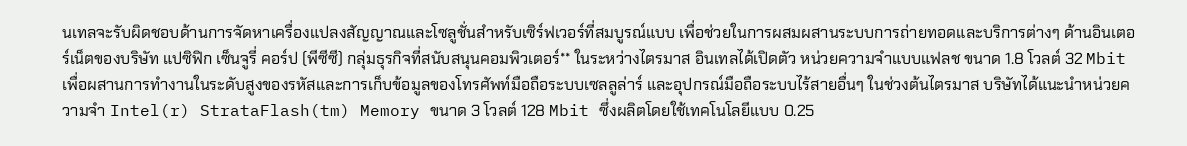นเทลจะรับผิดชอบด้านการจัดหาเครื่องแปลงสัญญาณและโซลูชั่นสำหรับเซิร์ฟเวอร์ที่สมบูรณ์แบบ เพื่อช่วยในการผสมผสานระบบการถ่ายทอดและบริการต่างๆ ด้านอินเตอร์เน็ตของบริษัท แปซิฟิก เซ็นจูรี่ คอร์ป (พีซีซี) กลุ่มธุรกิจที่สนับสนุนคอมพิวเตอร์** ในระหว่างไตรมาส อินเทลได้เปิดตัว หน่วยความจำแบบแฟลช ขนาด 1.8 โวลต์ 32 Mbit เพื่อผสานการทำงานในระดับสูงของรหัสและการเก็บข้อมูลของโทรศัพท์มือถือระบบเซลลูล่าร์ และอุปกรณ์มือถือระบบไร้สายอื่นๆ ในช่วงต้นไตรมาส บริษัทได้แนะนำหน่วยความจำ Intel(r) StrataFlash(tm) Memory ขนาด 3 โวลต์ 128 Mbit ซึ่งผลิตโดยใช้เทคโนโลยีแบบ 0.25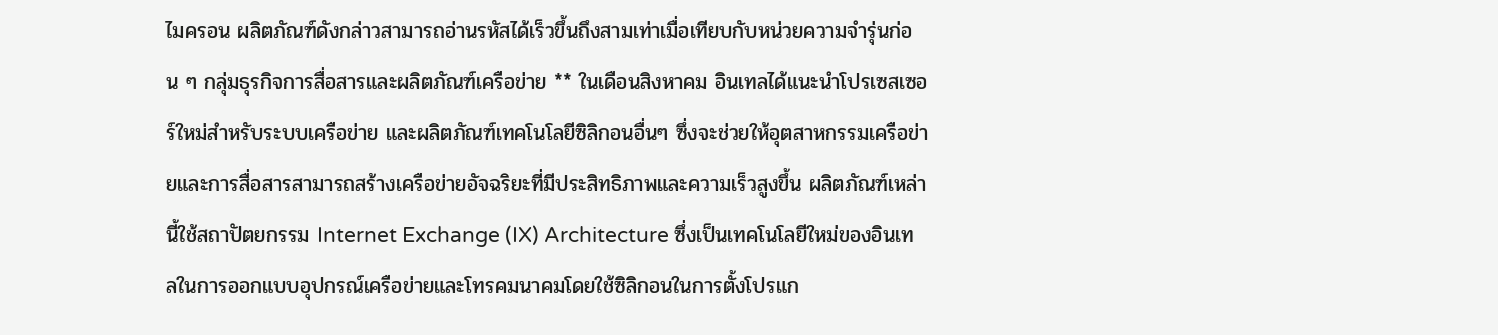ไมครอน ผลิตภัณฑ์ดังกล่าวสามารถอ่านรหัสได้เร็วขึ้นถึงสามเท่าเมื่อเทียบกับหน่วยความจำรุ่นก่อน ๆ กลุ่มธุรกิจการสื่อสารและผลิตภัณฑ์เครือข่าย ** ในเดือนสิงหาคม อินเทลได้แนะนำโปรเซสเซอร์ใหม่สำหรับระบบเครือข่าย และผลิตภัณฑ์เทคโนโลยีซิลิกอนอื่นๆ ซึ่งจะช่วยให้อุตสาหกรรมเครือข่ายและการสื่อสารสามารถสร้างเครือข่ายอัจฉริยะที่มีประสิทธิภาพและความเร็วสูงขึ้น ผลิตภัณฑ์เหล่านี้ใช้สถาปัตยกรรม Internet Exchange (IX) Architecture ซึ่งเป็นเทคโนโลยีใหม่ของอินเทลในการออกแบบอุปกรณ์เครือข่ายและโทรคมนาคมโดยใช้ซิลิกอนในการตั้งโปรแก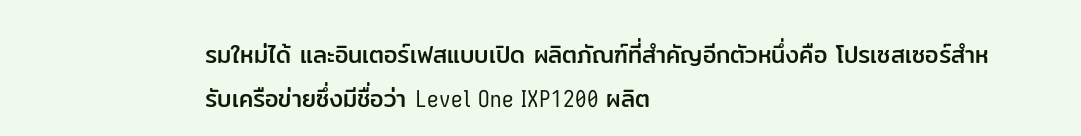รมใหม่ได้ และอินเตอร์เฟสแบบเปิด ผลิตภัณฑ์ที่สำคัญอีกตัวหนึ่งคือ โปรเซสเซอร์สำหรับเครือข่ายซึ่งมีชื่อว่า Level One IXP1200 ผลิต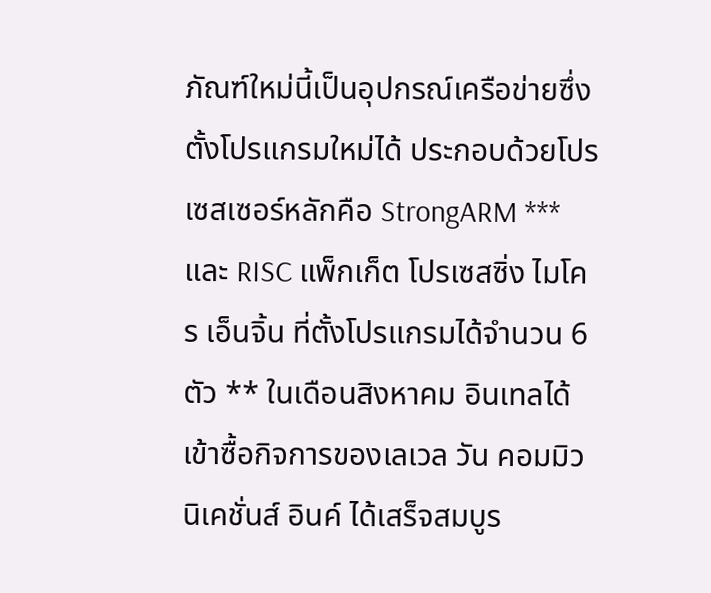ภัณฑ์ใหม่นี้เป็นอุปกรณ์เครือข่ายซึ่งตั้งโปรแกรมใหม่ได้ ประกอบด้วยโปรเซสเซอร์หลักคือ StrongARM *** และ RISC แพ็กเก็ต โปรเซสซิ่ง ไมโคร เอ็นจิ้น ที่ตั้งโปรแกรมได้จำนวน 6 ตัว ** ในเดือนสิงหาคม อินเทลได้เข้าซื้อกิจการของเลเวล วัน คอมมิวนิเคชั่นส์ อินค์ ได้เสร็จสมบูร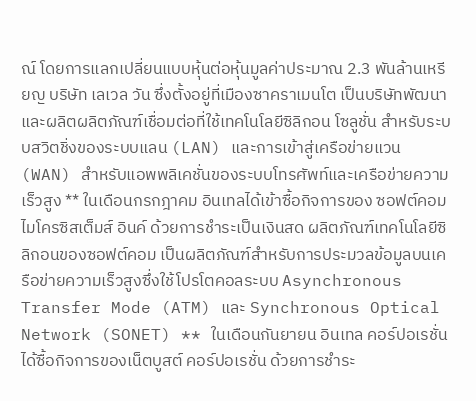ณ์ โดยการแลกเปลี่ยนแบบหุ้นต่อหุ้นมูลค่าประมาณ 2.3 พันล้านเหรียญ บริษัท เลเวล วัน ซึ่งตั้งอยู่ที่เมืองซาคราเมนโต เป็นบริษัทพัฒนาและผลิตผลิตภัณฑ์เชื่อมต่อที่ใช้เทคโนโลยีซิลิกอน โซลูชั่น สำหรับระบบสวิตชิ่งของระบบแลน (LAN) และการเข้าสู่เครือข่ายแวน (WAN) สำหรับแอพพลิเคชั่นของระบบโทรศัพท์และเครือข่ายความเร็วสูง ** ในเดือนกรกฎาคม อินเทลได้เข้าซื้อกิจการของ ซอฟต์คอม ไมโครซิสเต็มส์ อินค์ ด้วยการชำระเป็นเงินสด ผลิตภัณฑ์เทคโนโลยีซิลิกอนของซอฟต์คอม เป็นผลิตภัณฑ์สำหรับการประมวลข้อมูลบนเครือข่ายความเร็วสูงซึ่งใช้โปรโตคอลระบบ Asynchronous Transfer Mode (ATM) และ Synchronous Optical Network (SONET) ** ในเดือนกันยายน อินเทล คอร์ปอเรชั่น ได้ซื้อกิจการของเน็ตบูสต์ คอร์ปอเรชั่น ด้วยการชำระ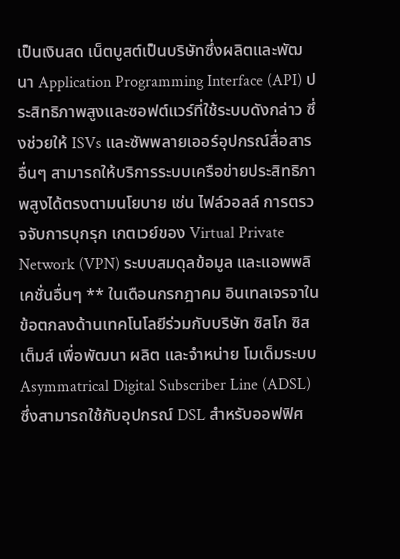เป็นเงินสด เน็ตบูสต์เป็นบริษัทซึ่งผลิตและพัฒนา Application Programming Interface (API) ประสิทธิภาพสูงและซอฟต์แวร์ที่ใช้ระบบดังกล่าว ซึ่งช่วยให้ ISVs และซัพพลายเออร์อุปกรณ์สื่อสารอื่นๆ สามารถให้บริการระบบเครือข่ายประสิทธิภาพสูงได้ตรงตามนโยบาย เช่น ไฟล์วอลล์ การตรวจจับการบุกรุก เกตเวย์ของ Virtual Private Network (VPN) ระบบสมดุลข้อมูล และแอพพลิเคชั่นอื่นๆ ** ในเดือนกรกฎาคม อินเทลเจรจาในข้อตกลงด้านเทคโนโลยีร่วมกับบริษัท ซิสโก ซิสเต็มส์ เพื่อพัฒนา ผลิต และจำหน่าย โมเด็มระบบ Asymmatrical Digital Subscriber Line (ADSL) ซึ่งสามารถใช้กับอุปกรณ์ DSL สำหรับออฟฟิศ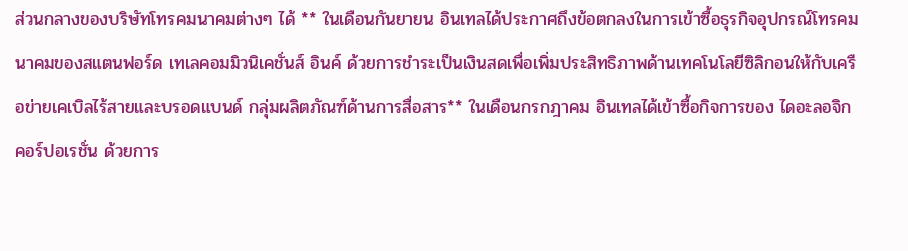ส่วนกลางของบริษัทโทรคมนาคมต่างๆ ได้ ** ในเดือนกันยายน อินเทลได้ประกาศถึงข้อตกลงในการเข้าซื้อธุรกิจอุปกรณ์โทรคมนาคมของสแตนฟอร์ด เทเลคอมมิวนิเคชั่นส์ อินค์ ด้วยการชำระเป็นเงินสดเพื่อเพิ่มประสิทธิภาพด้านเทคโนโลยีซิลิกอนให้กับเครือข่ายเคเบิลไร้สายและบรอดแบนด์ กลุ่มผลิตภัณฑ์ด้านการสื่อสาร** ในเดือนกรกฎาคม อินเทลได้เข้าซื้อกิจการของ ไดอะลอจิก คอร์ปอเรชั่น ด้วยการ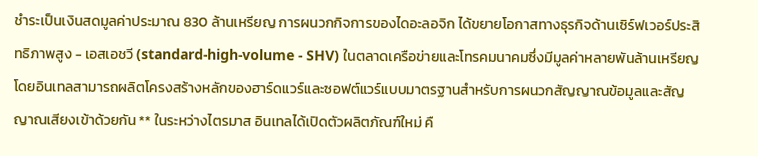ชำระเป็นเงินสดมูลค่าประมาณ 830 ล้านเหรียญ การผนวกกิจการของไดอะลอจิก ได้ขยายโอกาสทางธุรกิจด้านเซิร์ฟเวอร์ประสิทธิภาพสูง - เอสเอชวี (standard-high-volume - SHV) ในตลาดเครือข่ายและโทรคมนาคมซึ่งมีมูลค่าหลายพันล้านเหรียญ โดยอินเทลสามารถผลิตโครงสร้างหลักของฮาร์ดแวร์และซอฟต์แวร์แบบมาตรฐานสำหรับการผนวกสัญญาณข้อมูลและสัญญาณเสียงเข้าด้วยกัน ** ในระหว่างไตรมาส อินเทลได้เปิดตัวผลิตภัณฑ์ใหม่ คื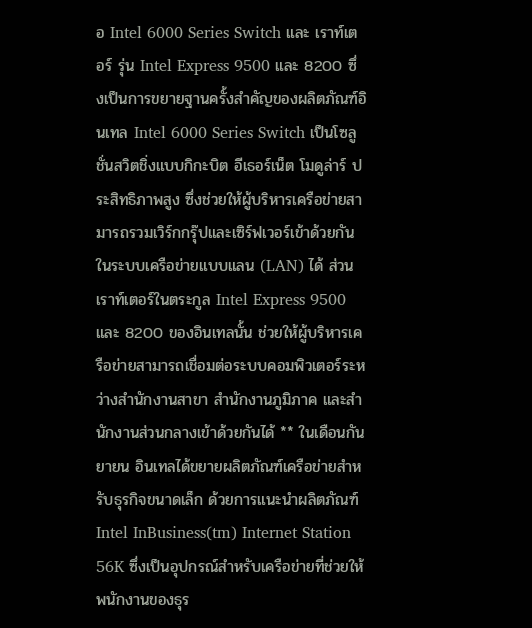อ Intel 6000 Series Switch และ เราท์เตอร์ รุ่น Intel Express 9500 และ 8200 ซึ่งเป็นการขยายฐานครั้งสำคัญของผลิตภัณฑ์อินเทล Intel 6000 Series Switch เป็นโซลูชั่นสวิตชิ่งแบบกิกะบิต อีเธอร์เน็ต โมดูล่าร์ ประสิทธิภาพสูง ซึ่งช่วยให้ผู้บริหารเครือข่ายสามารถรวมเวิร์กกรุ๊ปและเซิร์ฟเวอร์เข้าด้วยกันในระบบเครือข่ายแบบแลน (LAN) ได้ ส่วนเราท์เตอร์ในตระกูล Intel Express 9500 และ 8200 ของอินเทลนั้น ช่วยให้ผู้บริหารเครือข่ายสามารถเชื่อมต่อระบบคอมพิวเตอร์ระหว่างสำนักงานสาขา สำนักงานภูมิภาค และสำนักงานส่วนกลางเข้าด้วยกันได้ ** ในเดือนกันยายน อินเทลได้ขยายผลิตภัณฑ์เครือข่ายสำหรับธุรกิจขนาดเล็ก ด้วยการแนะนำผลิตภัณฑ์ Intel InBusiness(tm) Internet Station 56K ซึ่งเป็นอุปกรณ์สำหรับเครือข่ายที่ช่วยให้พนักงานของธุร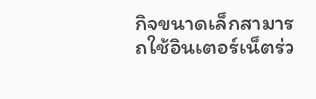กิจขนาดเล็กสามารถใช้อินเตอร์เน็ตร่ว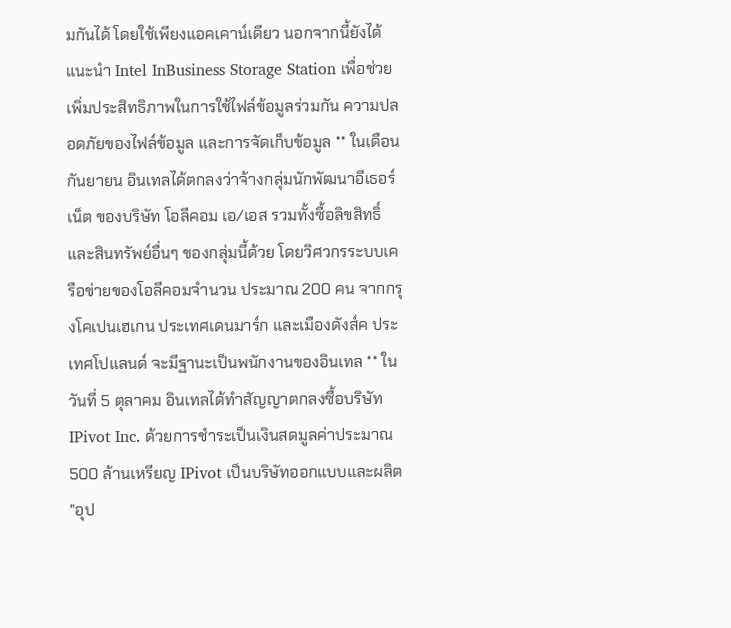มกันได้ โดยใช้เพียงแอคเคาน์เดียว นอกจากนี้ยังได้แนะนำ Intel InBusiness Storage Station เพื่อช่วยเพิ่มประสิทธิภาพในการใช้ไฟล์ข้อมูลร่วมกัน ความปลอดภัยของไฟล์ข้อมูล และการจัดเก็บข้อมูล ** ในเดือนกันยายน อินเทลได้ตกลงว่าจ้างกลุ่มนักพัฒนาอีเธอร์เน็ต ของบริษัท โอลีคอม เอ/เอส รวมทั้งซื้อลิขสิทธิ์และสินทรัพย์อื่นๆ ของกลุ่มนี้ด้วย โดยวิศวกรระบบเครือข่ายของโอลีคอมจำนวน ประมาณ 200 คน จากกรุงโคเปนเฮเกน ประเทศเดนมาร์ก และเมืองดังส์ค ประเทศโปแลนด์ จะมีฐานะเป็นพนักงานของอินเทล ** ในวันที่ 5 ตุลาคม อินเทลได้ทำสัญญาตกลงซื้อบริษัท IPivot Inc. ด้วยการชำระเป็นเงินสดมูลค่าประมาณ 500 ล้านเหรียญ IPivot เป็นบริษัทออกแบบและผลิต "อุป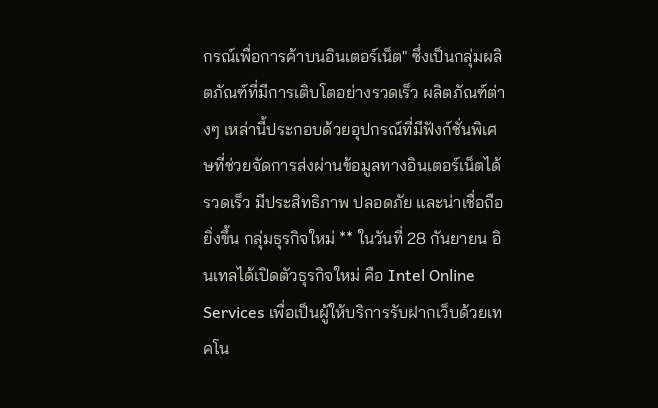กรณ์เพื่อการค้าบนอินเตอร์เน็ต" ซึ่งเป็นกลุ่มผลิตภัณฑ์ที่มีการเติบโตอย่างรวดเร็ว ผลิตภัณฑ์ต่างๆ เหล่านี้ประกอบด้วยอุปกรณ์ที่มีฟังก์ชั่นพิเศษที่ช่วยจัดการส่งผ่านข้อมูลทางอินเตอร์เน็ตได้รวดเร็ว มีประสิทธิภาพ ปลอดภัย และน่าเชื่อถือยิ่งขึ้น กลุ่มธุรกิจใหม่ ** ในวันที่ 28 กันยายน อินเทลได้เปิดตัวธุรกิจใหม่ คือ Intel Online Services เพื่อเป็นผู้ให้บริการรับฝากเว็บด้วยเทคโน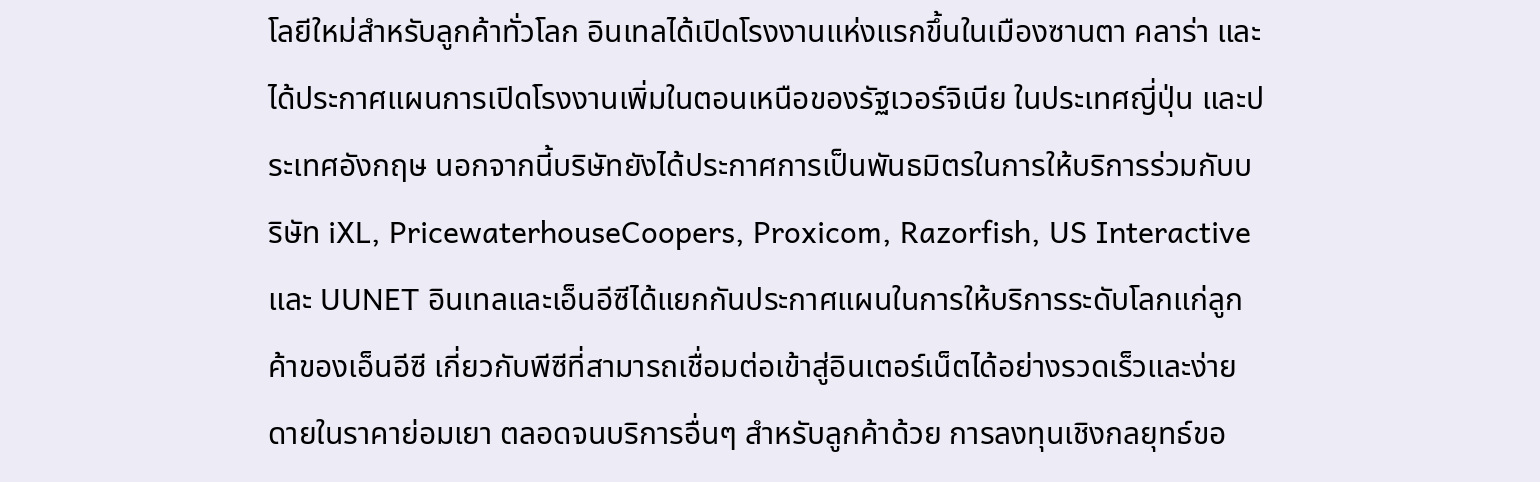โลยีใหม่สำหรับลูกค้าทั่วโลก อินเทลได้เปิดโรงงานแห่งแรกขึ้นในเมืองซานตา คลาร่า และได้ประกาศแผนการเปิดโรงงานเพิ่มในตอนเหนือของรัฐเวอร์จิเนีย ในประเทศญี่ปุ่น และประเทศอังกฤษ นอกจากนี้บริษัทยังได้ประกาศการเป็นพันธมิตรในการให้บริการร่วมกับบริษัท iXL, PricewaterhouseCoopers, Proxicom, Razorfish, US Interactive และ UUNET อินเทลและเอ็นอีซีได้แยกกันประกาศแผนในการให้บริการระดับโลกแก่ลูกค้าของเอ็นอีซี เกี่ยวกับพีซีที่สามารถเชื่อมต่อเข้าสู่อินเตอร์เน็ตได้อย่างรวดเร็วและง่ายดายในราคาย่อมเยา ตลอดจนบริการอื่นๆ สำหรับลูกค้าด้วย การลงทุนเชิงกลยุทธ์ขอ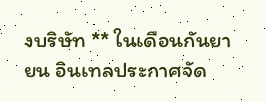งบริษัท ** ในเดือนกันยายน อินเทลประกาศจัด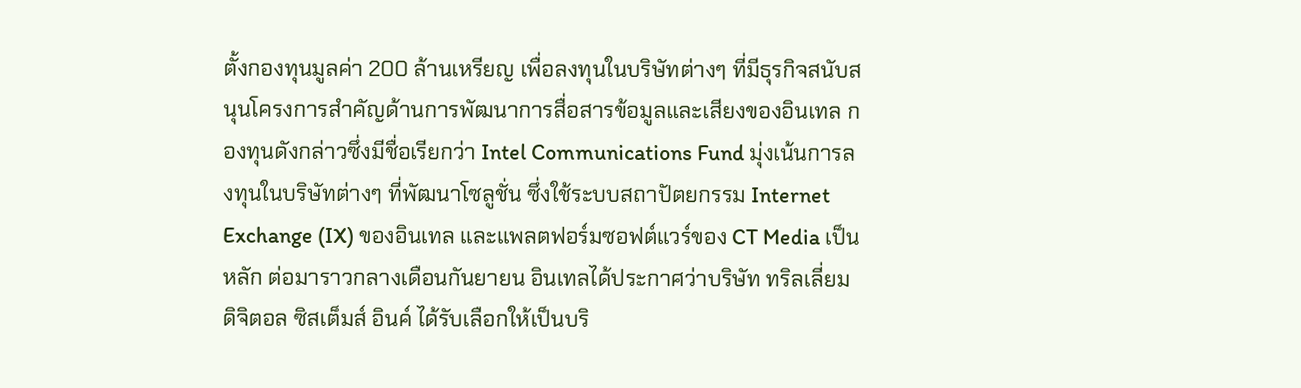ตั้งกองทุนมูลค่า 200 ล้านเหรียญ เพื่อลงทุนในบริษัทต่างๆ ที่มีธุรกิจสนับสนุนโครงการสำคัญด้านการพัฒนาการสื่อสารข้อมูลและเสียงของอินเทล กองทุนดังกล่าวซึ่งมีชื่อเรียกว่า Intel Communications Fund มุ่งเน้นการลงทุนในบริษัทต่างๆ ที่พัฒนาโซลูชั่น ซึ่งใช้ระบบสถาปัตยกรรม Internet Exchange (IX) ของอินเทล และแพลตฟอร์มซอฟต์แวร์ของ CT Media เป็นหลัก ต่อมาราวกลางเดือนกันยายน อินเทลได้ประกาศว่าบริษัท ทริลเลี่ยม ดิจิตอล ซิสเต็มส์ อินค์ ได้รับเลือกให้เป็นบริ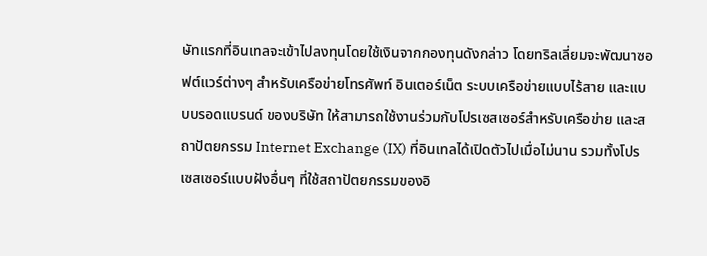ษัทแรกที่อินเทลจะเข้าไปลงทุนโดยใช้เงินจากกองทุนดังกล่าว โดยทริลเลี่ยมจะพัฒนาซอฟต์แวร์ต่างๆ สำหรับเครือข่ายโทรศัพท์ อินเตอร์เน็ต ระบบเครือข่ายแบบไร้สาย และแบบบรอดแบรนด์ ของบริษัท ให้สามารถใช้งานร่วมกับโปรเซสเซอร์สำหรับเครือข่าย และสถาปัตยกรรม Internet Exchange (IX) ที่อินเทลได้เปิดตัวไปเมื่อไม่นาน รวมทั้งโปรเซสเซอร์แบบฝังอื่นๆ ที่ใช้สถาปัตยกรรมของอิ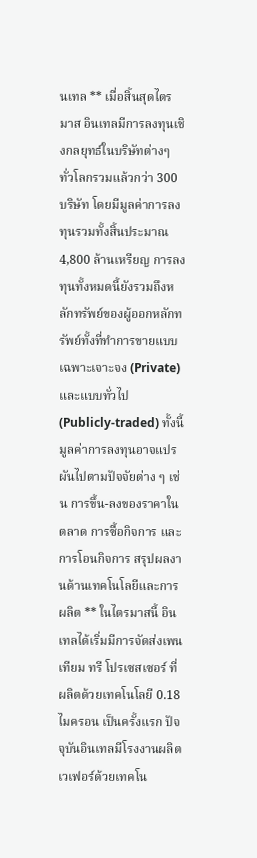นเทล ** เมื่อสิ้นสุดไตรมาส อินเทลมีการลงทุนเชิงกลยุทธ์ในบริษัทต่างๆ ทั่วโลกรวมแล้วกว่า 300 บริษัท โดยมีมูลค่าการลงทุนรวมทั้งสิ้นประมาณ 4,800 ล้านเหรียญ การลงทุนทั้งหมดนี้ยังรวมถึงหลักทรัพย์ของผู้ออกหลักทรัพย์ทั้งที่ทำการขายแบบเฉพาะเจาะจง (Private) และแบบทั่วไป (Publicly-traded) ทั้งนี้มูลค่าการลงทุนอาจแปรผันไปตามปัจจัยต่าง ๆ เช่น การขึ้น-ลงของราคาในตลาด การซื้อกิจการ และการโอนกิจการ สรุปผลงานด้านเทคโนโลยีและการผลิต ** ในไตรมาสนี้ อินเทลได้เริ่มมีการจัดส่งเพนเทียม ทรี โปรเซสเซอร์ ที่ผลิตด้วยเทคโนโลยี 0.18 ไมครอน เป็นครั้งแรก ปัจจุบันอินเทลมีโรงงานผลิตเวเฟอร์ด้วยเทคโน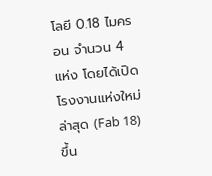โลยี 0.18 ไมครอน จำนวน 4 แห่ง โดยได้เปิดโรงงานแห่งใหม่ล่าสุด (Fab 18) ขึ้น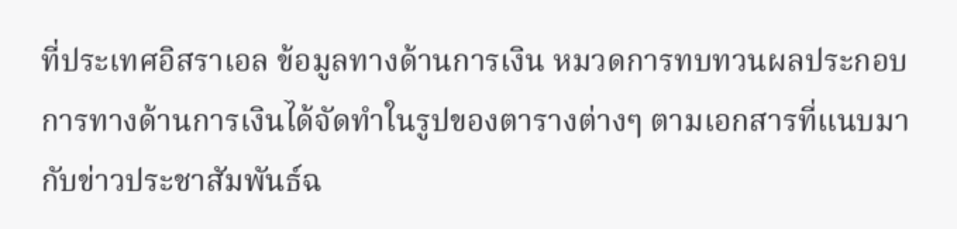ที่ประเทศอิสราเอล ข้อมูลทางด้านการเงิน หมวดการทบทวนผลประกอบการทางด้านการเงินได้จัดทำในรูปของตารางต่างๆ ตามเอกสารที่แนบมากับข่าวประชาสัมพันธ์ฉ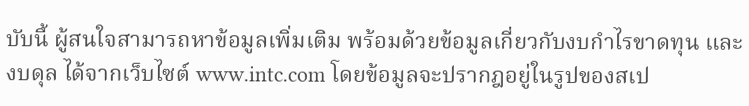บับนี้ ผู้สนใจสามารถหาข้อมูลเพิ่มเติม พร้อมด้วยข้อมูลเกี่ยวกับงบกำไรขาดทุน และงบดุล ได้จากเว็บไซต์ www.intc.com โดยข้อมูลจะปรากฎอยู่ในรูปของสเป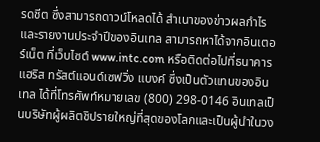รดชีต ซึ่งสามารถดาวน์โหลดได้ สำเนาของข่าวผลกำไรและรายงานประจำปีของอินเทล สามารถหาได้จากอินเตอร์เน็ต ที่เว็บไซต์ www.intc.com หรือติดต่อไปที่ธนาคาร แฮริส ทรัสต์แอนด์เซฟวิ่ง แบงค์ ซึ่งเป็นตัวแทนของอินเทล ได้ที่โทรศัพท์หมายเลข (800) 298-0146 อินเทลเป็นบริษัทผู้ผลิตชิปรายใหญ่ที่สุดของโลกและเป็นผู้นำในวง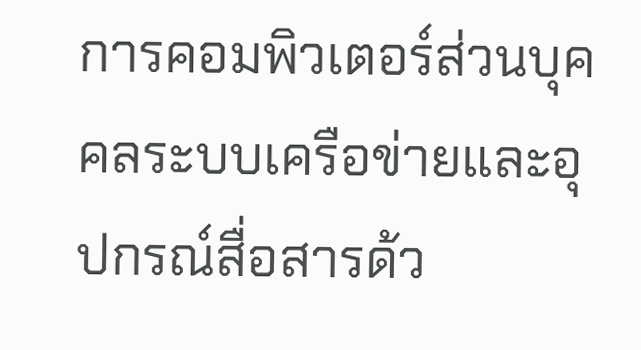การคอมพิวเตอร์ส่วนบุคคลระบบเครือข่ายและอุปกรณ์สื่อสารด้ว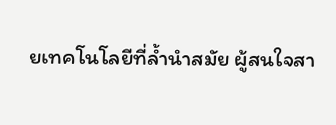ยเทคโนโลยีที่ล้ำนำสมัย ผู้สนใจสา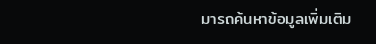มารถค้นหาข้อมูลเพิ่มเติม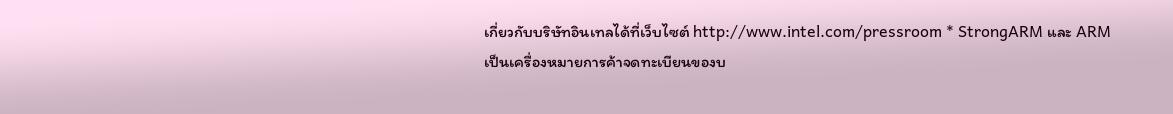เกี่ยวกับบริษัทอินเทลได้ที่เว็บไซต์ http://www.intel.com/pressroom * StrongARM และ ARM เป็นเครื่องหมายการค้าจดทะเบียนของบ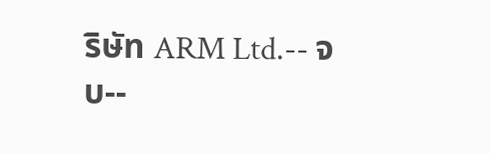ริษัท ARM Ltd.-- จบ--